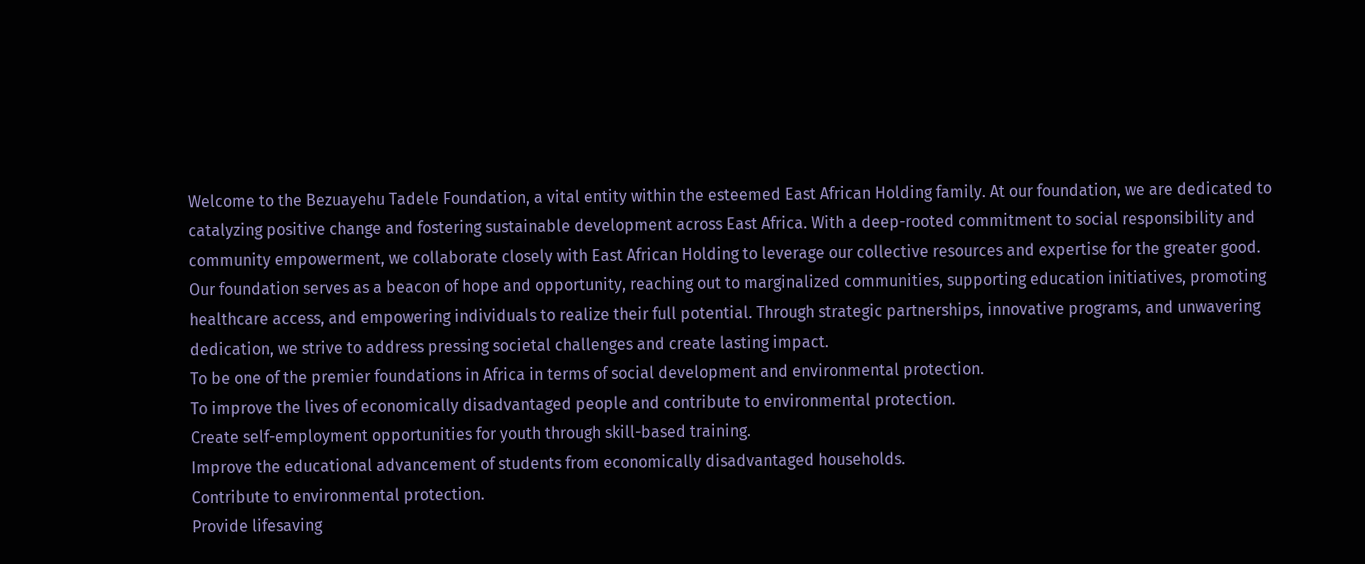Welcome to the Bezuayehu Tadele Foundation, a vital entity within the esteemed East African Holding family. At our foundation, we are dedicated to catalyzing positive change and fostering sustainable development across East Africa. With a deep-rooted commitment to social responsibility and community empowerment, we collaborate closely with East African Holding to leverage our collective resources and expertise for the greater good.
Our foundation serves as a beacon of hope and opportunity, reaching out to marginalized communities, supporting education initiatives, promoting healthcare access, and empowering individuals to realize their full potential. Through strategic partnerships, innovative programs, and unwavering dedication, we strive to address pressing societal challenges and create lasting impact.
To be one of the premier foundations in Africa in terms of social development and environmental protection.
To improve the lives of economically disadvantaged people and contribute to environmental protection.
Create self-employment opportunities for youth through skill-based training.
Improve the educational advancement of students from economically disadvantaged households.
Contribute to environmental protection.
Provide lifesaving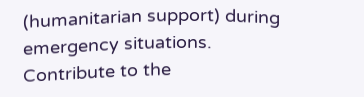(humanitarian support) during emergency situations.
Contribute to the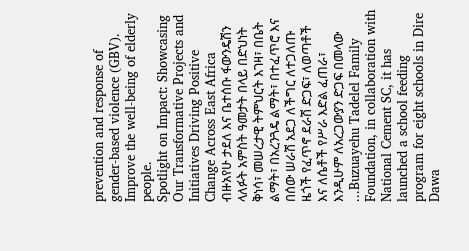prevention and response of gender-based violence (GBV).
Improve the well-being of elderly people.
Spotlight on Impact: Showcasing Our Transformative Projects and Initiatives Driving Positive Change Across East Africa
ብዙአየሁ ታደለ እና ቤተሰቡ ፋውንዴሽን ላለፉት አምስት ዓመታት በላይ በድህነት ቅነሳ፣ መሠረታዊ ትምህርት እገዛ፣ በቤት ልማት፣ በአረንጓዴ ልማት፣ በተፈጥሮ እና በሰው ሠራሽ አደጋ ለችግር ለተጋለጡ ዜጎች የፈጥኖ ደራሽ ድጋፍ፣ ለወጣቶች እና ለሴቶች የሥራ እድል ፈጠራ፣ እንዲሁም ለአረጋውያን ድጋፍ በመላው
...Buzuayehu Tadelel Family Foundation, in collaboration with National Cement SC, it has launched a school feeding program for eight schools in Dire Dawa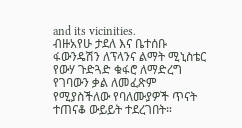and its vicinities.
ብዙአየሁ ታደለ እና ቤተሰቡ ፋውንዴሽን ለፕላንና ልማት ሚኒስቴር የውሃ ጉድጓድ ቁፋሮ ለማድረግ የገባውን ቃል ለመፈጽም የሚያስችለው የባለሙያዎች ጥናት ተጠናቆ ውይይት ተደረገበት።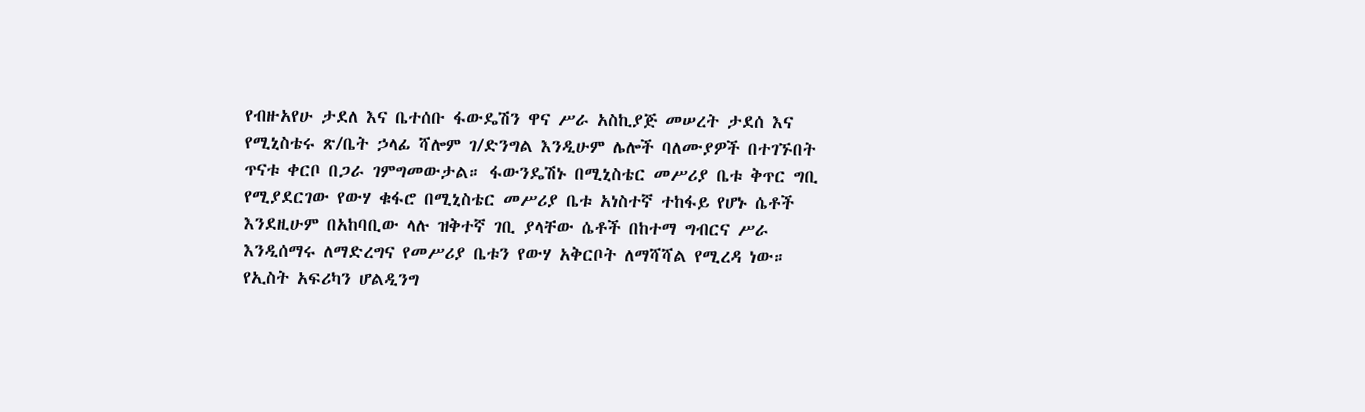የብዙአየሁ ታደለ እና ቤተሰቡ ፋውዴሽን ዋና ሥራ አስኪያጅ መሠረት ታደሰ እና የሚኒስቴሩ ጽ/ቤት ኃላፊ ሻሎም ገ/ድንግል እንዲሁም ሌሎች ባለሙያዎች በተገኙበት ጥናቱ ቀርቦ በጋራ ገምግመውታል። ፋውንዴሽኑ በሚኒስቴር መሥሪያ ቤቱ ቅጥር ግቢ የሚያደርገው የውሃ ቁፋሮ በሚኒስቴር መሥሪያ ቤቱ አነስተኛ ተከፋይ የሆኑ ሴቶች እንደዚሁም በአከባቢው ላሉ ዝቅተኛ ገቢ ያላቸው ሴቶች በከተማ ግብርና ሥራ እንዲሰማሩ ለማድረግና የመሥሪያ ቤቱን የውሃ አቅርቦት ለማሻሻል የሚረዳ ነው።
የኢስት አፍሪካን ሆልዲንግ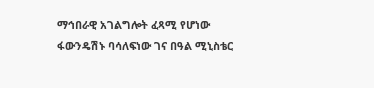ማኅበራዊ አገልግሎት ፈጻሚ የሆነው ፋውንዴሽኑ ባሳለፍነው ገና በዓል ሚኒስቴር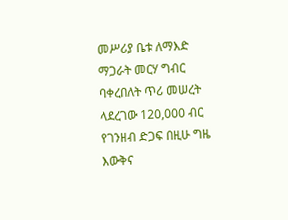መሥሪያ ቤቱ ለማእድ ማጋራት መርሃ ግብር ባቀረበለት ጥሪ መሠረት ላደረገው 120,000 ብር የገንዘብ ድጋፍ በዚሁ ግዜ እውቅና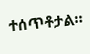ተሰጥቶታል።